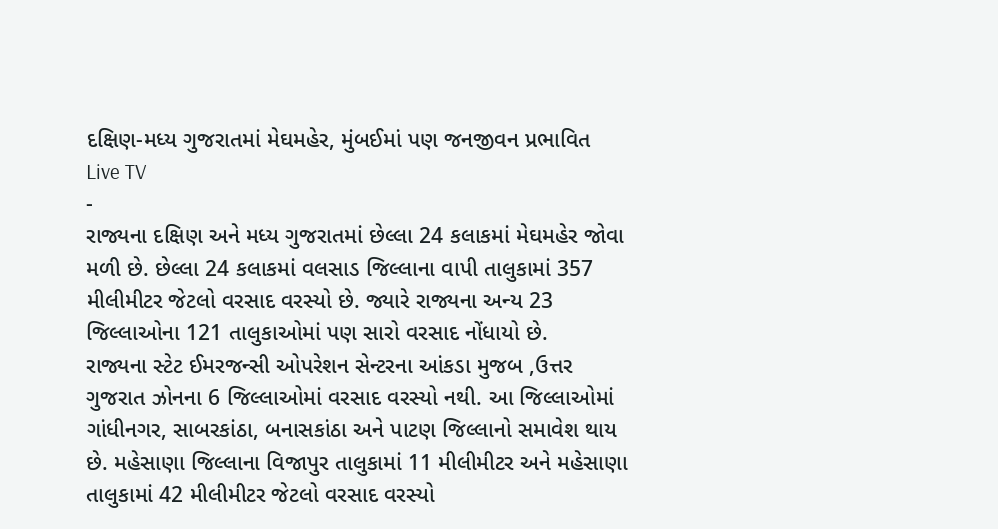દક્ષિણ-મધ્ય ગુજરાતમાં મેઘમહેર, મુંબઈમાં પણ જનજીવન પ્રભાવિત
Live TV
-
રાજ્યના દક્ષિણ અને મધ્ય ગુજરાતમાં છેલ્લા 24 કલાકમાં મેઘમહેર જોવા મળી છે. છેલ્લા 24 કલાકમાં વલસાડ જિલ્લાના વાપી તાલુકામાં 357 મીલીમીટર જેટલો વરસાદ વરસ્યો છે. જ્યારે રાજ્યના અન્ય 23 જિલ્લાઓના 121 તાલુકાઓમાં પણ સારો વરસાદ નોંધાયો છે.
રાજ્યના સ્ટેટ ઈમરજન્સી ઓપરેશન સેન્ટરના આંકડા મુજબ ,ઉત્તર ગુજરાત ઝોનના 6 જિલ્લાઓમાં વરસાદ વરસ્યો નથી. આ જિલ્લાઓમાં ગાંધીનગર, સાબરકાંઠા, બનાસકાંઠા અને પાટણ જિલ્લાનો સમાવેશ થાય છે. મહેસાણા જિલ્લાના વિજાપુર તાલુકામાં 11 મીલીમીટર અને મહેસાણા તાલુકામાં 42 મીલીમીટર જેટલો વરસાદ વરસ્યો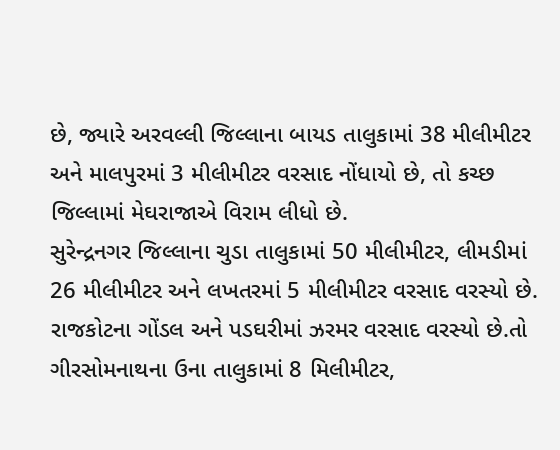છે, જ્યારે અરવલ્લી જિલ્લાના બાયડ તાલુકામાં 38 મીલીમીટર અને માલપુરમાં 3 મીલીમીટર વરસાદ નોંધાયો છે, તો કચ્છ જિલ્લામાં મેઘરાજાએ વિરામ લીધો છે.
સુરેન્દ્રનગર જિલ્લાના ચુડા તાલુકામાં 50 મીલીમીટર, લીમડીમાં 26 મીલીમીટર અને લખતરમાં 5 મીલીમીટર વરસાદ વરસ્યો છે. રાજકોટના ગોંડલ અને પડઘરીમાં ઝરમર વરસાદ વરસ્યો છે.તો ગીરસોમનાથના ઉના તાલુકામાં 8 મિલીમીટર,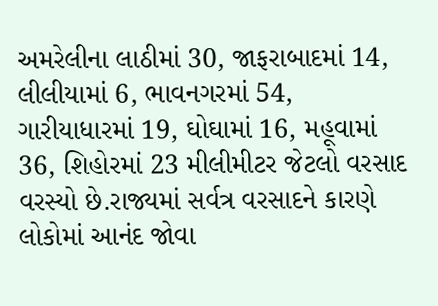અમરેલીના લાઠીમાં 30, જાફરાબાદમાં 14, લીલીયામાં 6, ભાવનગરમાં 54, ગારીયાધારમાં 19, ઘોઘામાં 16, મહૂવામાં 36, શિહોરમાં 23 મીલીમીટર જેટલો વરસાદ વરસ્યો છે.રાજ્યમાં સર્વત્ર વરસાદને કારણે લોકોમાં આનંદ જોવા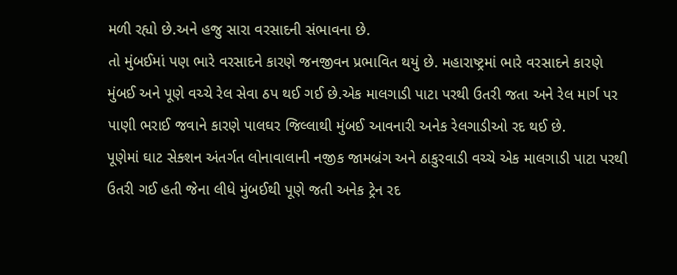મળી રહ્યો છે.અને હજુ સારા વરસાદની સંભાવના છે.
તો મુંબઈમાં પણ ભારે વરસાદને કારણે જનજીવન પ્રભાવિત થયું છે. મહારાષ્ટ્રમાં ભારે વરસાદને કારણે મુંબઈ અને પૂણે વચ્ચે રેલ સેવા ઠપ થઈ ગઈ છે.એક માલગાડી પાટા પરથી ઉતરી જતા અને રેલ માર્ગ પર પાણી ભરાઈ જવાને કારણે પાલઘર જિલ્લાથી મુંબઈ આવનારી અનેક રેલગાડીઓ રદ થઈ છે.
પૂણેમાં ઘાટ સેક્શન અંતર્ગત લોનાવાલાની નજીક જામબ્રંગ અને ઠાકુરવાડી વચ્ચે એક માલગાડી પાટા પરથી ઉતરી ગઈ હતી જેના લીધે મુંબઈથી પૂણે જતી અનેક ટ્રેન રદ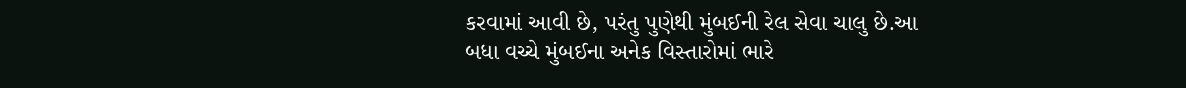કરવામાં આવી છે, પરંતુ પુણેથી મુંબઈની રેલ સેવા ચાલુ છે.આ બધા વચ્ચે મુંબઈના અનેક વિસ્તારોમાં ભારે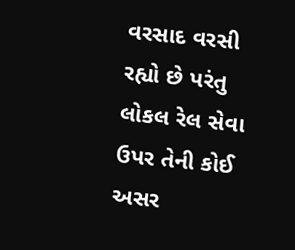વરસાદ વરસી રહ્યો છે પરંતુ લોકલ રેલ સેવા ઉપર તેની કોઈ અસર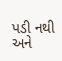પડી નથી અને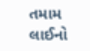તમામ લાઈનો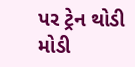પર ટ્રેન થોડી મોડી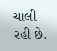ચાલી રહી છે.